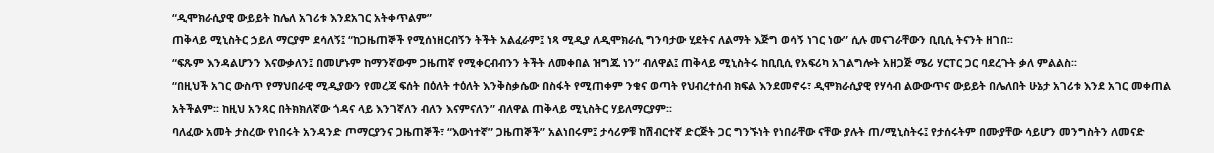“ዲሞክራሲያዊ ውይይት ከሌለ አገሪቱ እንደአገር አትቀጥልም”
ጠቅላይ ሚኒስትር ኃይለ ማርያም ደሳለኝ፤ “ከጋዜጠኞች የሚሰነዘርብኝን ትችት አልፈራም፤ ነጻ ሚዲያ ለዲሞክራሲ ግንባታው ሂደትና ለልማት እጅግ ወሳኝ ነገር ነው” ሲሉ መናገራቸውን ቢቢሲ ትናንት ዘገበ፡፡
“ፍጹም እንዳልሆንን እናውቃለን፤ በመሆኑም ከማንኛውም ጋዜጠኛ የሚቀርብብንን ትችት ለመቀበል ዝግጁ ነን” ብለዋል፤ ጠቅላይ ሚኒስትሩ ከቢቢሲ የአፍሪካ አገልግሎት አዘጋጅ ሜሪ ሃርፐር ጋር ባደረጉት ቃለ ምልልስ፡፡
“በዚህች አገር ውስጥ የማህበራዊ ሚዲያውን የመረጃ ፍሰት በዕለት ተዕለት እንቅስቃሴው በስፋት የሚጠቀም ንቁና ወጣት የህብረተሰብ ክፍል እንደመኖሩ፣ ዲሞክራሲያዊ የሃሳብ ልውውጥና ውይይት በሌለበት ሁኔታ አገሪቱ እንደ አገር መቀጠል አትችልም፡፡ ከዚህ አንጻር በትክክለኛው ጎዳና ላይ እንገኛለን ብለን እናምናለን” ብለዋል ጠቅላይ ሚኒስትር ሃይለማርያም፡፡
ባለፈው አመት ታስረው የነበሩት አንዳንድ ጦማርያንና ጋዜጠኞች፣ “እውነተኛ” ጋዜጠኞች” አልነበሩም፤ ታሳሪዎቹ ከሽብርተኛ ድርጅት ጋር ግንኙነት የነበራቸው ናቸው ያሉት ጠ/ሚኒስትሩ፤ የታሰሩትም በሙያቸው ሳይሆን መንግስትን ለመናድ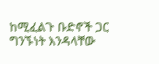ከሚፈልጉ ቡድኖች ጋር ግንኙነት እንዳላቸው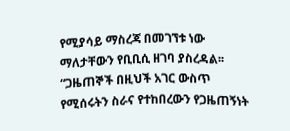የሚያሳይ ማስረጃ በመገኘቱ ነው ማለታቸውን የቢቢሲ ዘገባ ያስረዳል፡፡
“ጋዜጠኞች በዚህች አገር ውስጥ የሚሰሩትን ስራና የተከበረውን የጋዜጠኝነት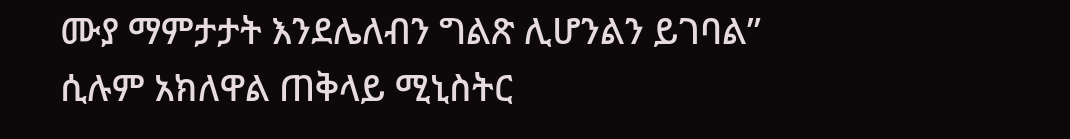ሙያ ማምታታት እንደሌለብን ግልጽ ሊሆንልን ይገባል”
ሲሉም አክለዋል ጠቅላይ ሚኒስትር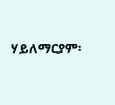ሃይለማርያም፡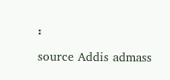፡
source Addis admass